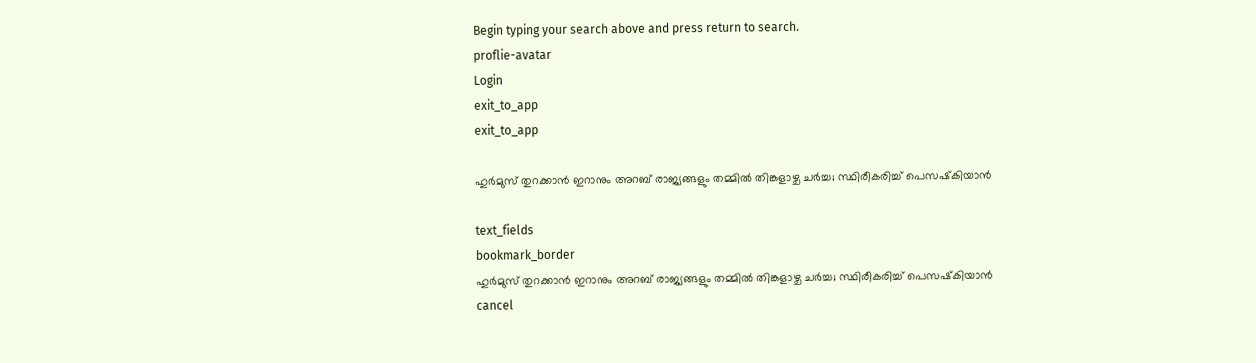Begin typing your search above and press return to search.
proflie-avatar
Login
exit_to_app
exit_to_app

ഹുർമുസ് തുറക്കാൻ ഇറാനും അറബ് രാജ്യങ്ങളും തമ്മിൽ തിങ്കളാഴ്ച ചർച്ച; സ്ഥിരീകരിച്ച് പെസഷ്‍കിയാൻ

text_fields
bookmark_border
ഹുർമുസ് തുറക്കാൻ ഇറാനും അറബ് രാജ്യങ്ങളും തമ്മിൽ തിങ്കളാഴ്ച ചർച്ച; സ്ഥിരീകരിച്ച് പെസഷ്‍കിയാൻ
cancel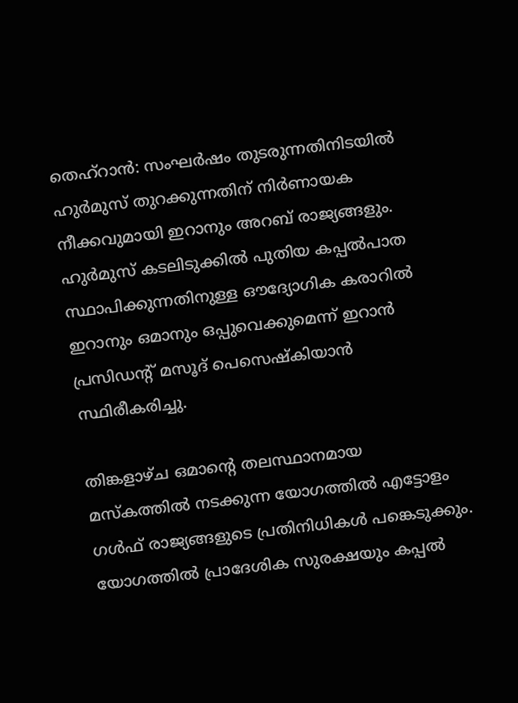തെഹ്റാൻ: സംഘർഷം തുടരുന്നതിനിടയിൽ ഹുർമുസ് തുറക്കുന്നതിന് നിർണായക നീക്കവുമായി ഇറാനും അറബ് രാജ്യങ്ങളും. ഹുർമുസ് കടലിടുക്കിൽ പുതിയ കപ്പൽപാത സ്ഥാപിക്കുന്നതിനുള്ള ഔദ്യോഗിക കരാറിൽ ഇറാനും ഒമാനും ഒപ്പുവെക്കുമെന്ന് ഇറാൻ പ്രസിഡന്റ് മസൂദ് പെസെഷ്‌കിയാൻ സ്ഥിരീകരിച്ചു.

തിങ്കളാഴ്ച ഒമാന്റെ തലസ്ഥാനമായ മസ്കത്തിൽ നടക്കുന്ന യോഗത്തിൽ എട്ടോളം ഗൾഫ് രാജ്യങ്ങളുടെ പ്രതിനിധികൾ പങ്കെടുക്കും. യോഗത്തിൽ പ്രാദേശിക സുരക്ഷയും കപ്പൽ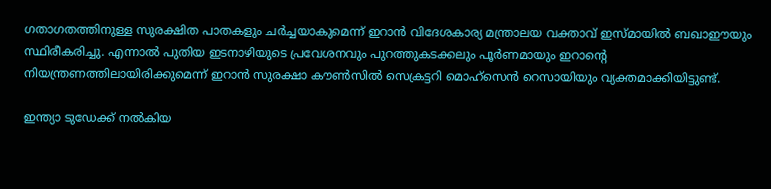ഗതാഗതത്തിനുള്ള സുരക്ഷിത പാതകളും ചർച്ചയാകുമെന്ന് ഇറാൻ വിദേശകാര്യ മന്ത്രാലയ വക്താവ് ഇസ്മായിൽ ബഖാഈയും സ്ഥിരീകരിച്ചു. എന്നാൽ പുതിയ ഇടനാഴിയുടെ പ്രവേശനവും പുറത്തുകടക്കലും പൂർണമായും ഇറാന്റെ നിയന്ത്രണത്തിലായിരിക്കുമെന്ന് ഇറാൻ സുരക്ഷാ കൗൺസിൽ സെക്രട്ടറി മൊഹ്‌സെൻ റെസായിയും വ്യക്തമാക്കിയിട്ടുണ്ട്.

ഇന്ത്യാ ടുഡേക്ക് നൽകിയ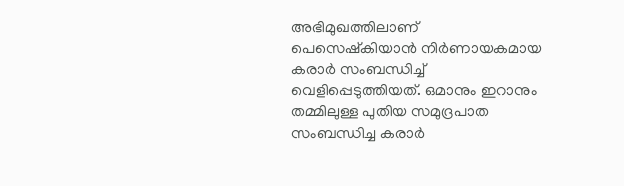അഭിമുഖത്തിലാണ് പെസെഷ്‌കിയാൻ നിർണായകമായ കരാർ സംബന്ധിച്ച് വെളിപ്പെടുത്തിയത്. ഒമാനും ഇറാനും തമ്മിലുള്ള പുതിയ സമുദ്രപാത സംബന്ധിച്ച കരാർ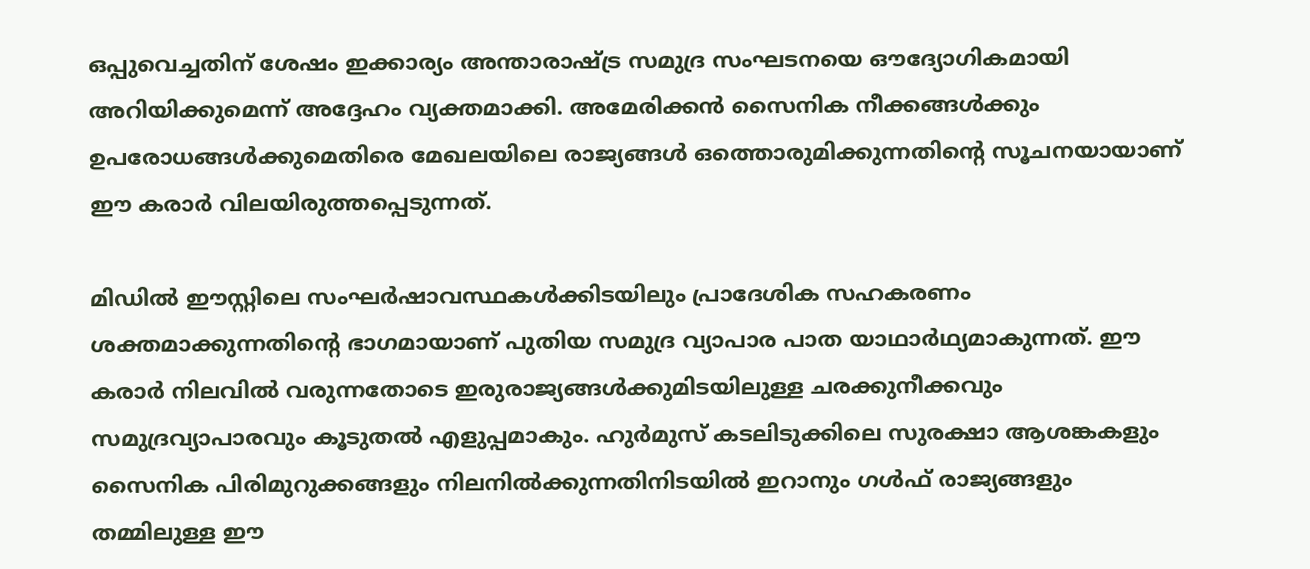ഒപ്പുവെച്ചതിന് ശേഷം ഇക്കാര്യം അന്താരാഷ്ട്ര സമുദ്ര സംഘടനയെ ഔദ്യോഗികമായി അറിയിക്കുമെന്ന് അദ്ദേഹം വ്യക്തമാക്കി. അമേരിക്കൻ സൈനിക നീക്കങ്ങൾക്കും ഉപരോധങ്ങൾക്കുമെതിരെ മേഖലയിലെ രാജ്യങ്ങൾ ഒത്തൊരുമിക്കുന്നതിന്റെ സൂചനയായാണ് ഈ കരാർ വിലയിരുത്തപ്പെടുന്നത്.

മിഡിൽ ഈസ്റ്റിലെ സംഘർഷാവസ്ഥകൾക്കിടയിലും പ്രാദേശിക സഹകരണം ശക്തമാക്കുന്നതിന്റെ ഭാഗമായാണ് പുതിയ സമുദ്ര വ്യാപാര പാത യാഥാർഥ്യമാകുന്നത്. ഈ കരാർ നിലവിൽ വരുന്നതോടെ ഇരുരാജ്യങ്ങൾക്കുമിടയിലുള്ള ചരക്കുനീക്കവും സമുദ്രവ്യാപാരവും കൂടുതൽ എളുപ്പമാകും. ഹുർമുസ് കടലിടുക്കിലെ സുരക്ഷാ ആശങ്കകളും സൈനിക പിരിമുറുക്കങ്ങളും നിലനിൽക്കുന്നതിനിടയിൽ ഇറാനും ഗൾഫ് രാജ്യങ്ങളും തമ്മിലുള്ള ഈ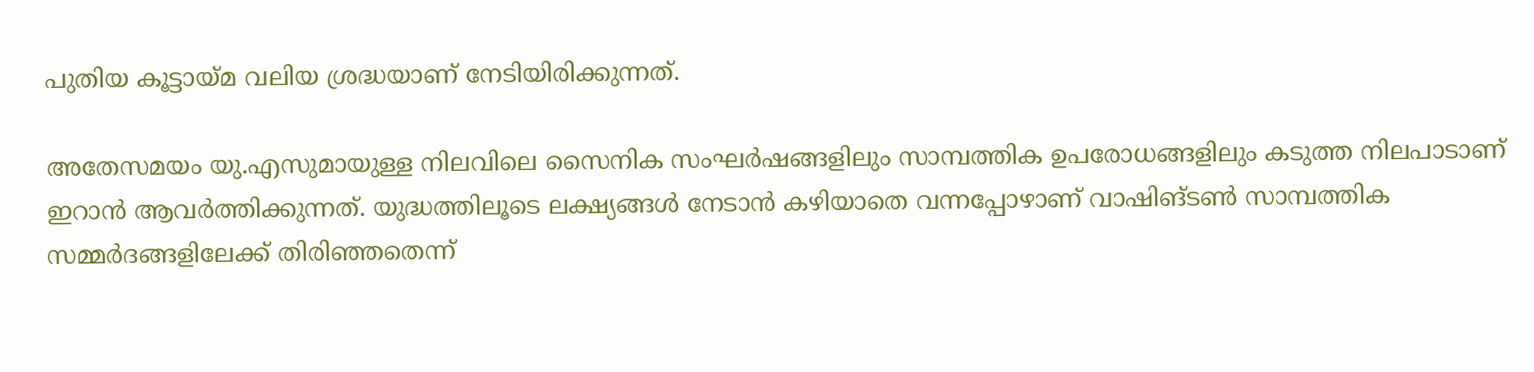പുതിയ കൂട്ടായ്മ വലിയ ശ്രദ്ധയാണ് നേടിയിരിക്കുന്നത്.

അതേസമയം യു.എസുമായുള്ള നിലവിലെ സൈനിക സംഘർഷങ്ങളിലും സാമ്പത്തിക ഉപരോധങ്ങളിലും കടുത്ത നിലപാടാണ് ഇറാൻ ആവർത്തിക്കുന്നത്. യുദ്ധത്തിലൂടെ ലക്ഷ്യങ്ങൾ നേടാൻ കഴിയാതെ വന്നപ്പോഴാണ് വാഷിങ്‌ടൺ സാമ്പത്തിക സമ്മർദങ്ങളിലേക്ക് തിരിഞ്ഞതെന്ന്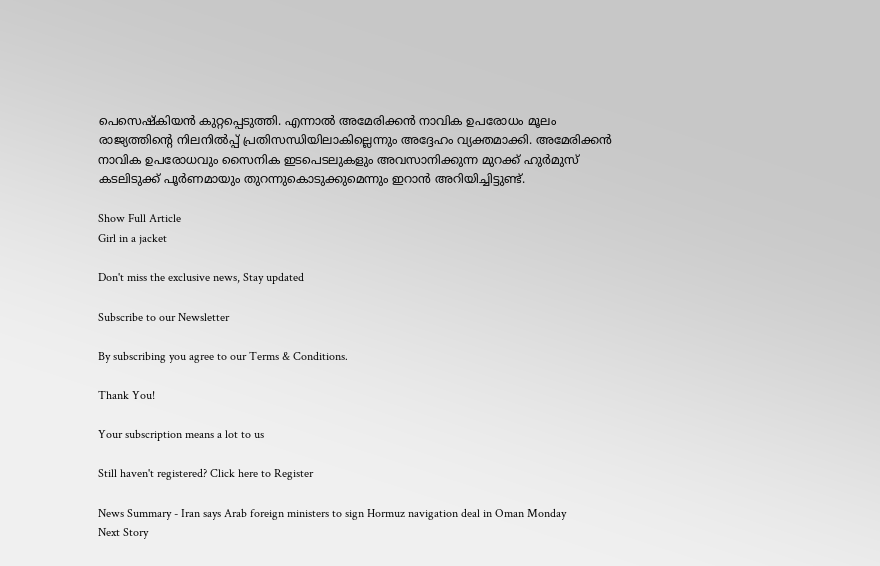പെസെഷ്‌കിയൻ കുറ്റപ്പെടുത്തി. എന്നാൽ അമേരിക്കൻ നാവിക ഉപരോധം മൂലം രാജ്യത്തിന്റെ നിലനിൽപ്പ് പ്രതിസന്ധിയിലാകില്ലെന്നും അദ്ദേഹം വ്യക്തമാക്കി. അമേരിക്കൻ നാവിക ഉപരോധവും സൈനിക ഇടപെടലുകളും അവസാനിക്കുന്ന മുറക്ക് ഹുർമുസ് കടലിടുക്ക് പൂർണമായും തുറന്നുകൊടുക്കുമെന്നും ഇറാൻ അറിയിച്ചിട്ടുണ്ട്.

Show Full Article
Girl in a jacket

Don't miss the exclusive news, Stay updated

Subscribe to our Newsletter

By subscribing you agree to our Terms & Conditions.

Thank You!

Your subscription means a lot to us

Still haven't registered? Click here to Register

News Summary - Iran says Arab foreign ministers to sign Hormuz navigation deal in Oman Monday
Next Story